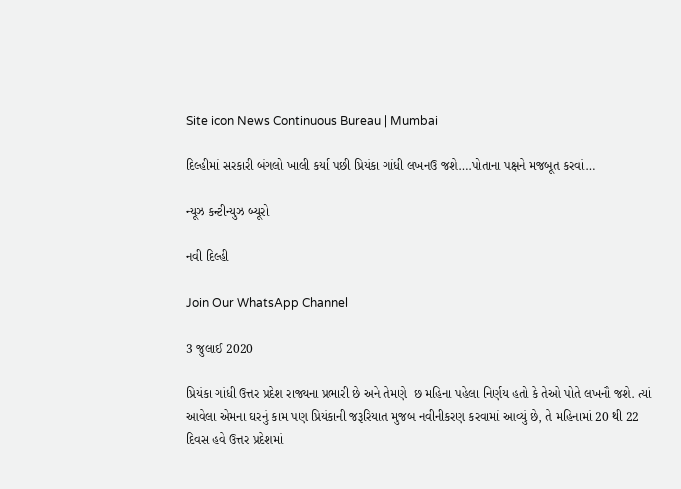Site icon News Continuous Bureau | Mumbai

દિલ્હીમાં સરકારી બંગલો ખાલી કર્યા પછી પ્રિયંકા ગાંધી લખનઉ જશે….પોતાના પક્ષને મજબૂત કરવાં…

ન્યૂઝ કન્ટીન્યુઝ બ્યૂરો

નવી દિલ્હી

Join Our WhatsApp Channel

3 જુલાઈ 2020

પ્રિયંકા ગાંધી ઉત્તર પ્રદેશ રાજ્યના પ્રભારી છે અને તેમણે  છ મહિના પહેલા નિર્ણય હતો કે તેઓ પોતે લખનૌ જશે. ત્યાં આવેલા એમના ઘરનું કામ પણ પ્રિયંકાની જરૂરિયાત મુજબ નવીનીકરણ કરવામાં આવ્યું છે, તે મહિનામાં 20 થી 22 દિવસ હવે ઉત્તર પ્રદેશમાં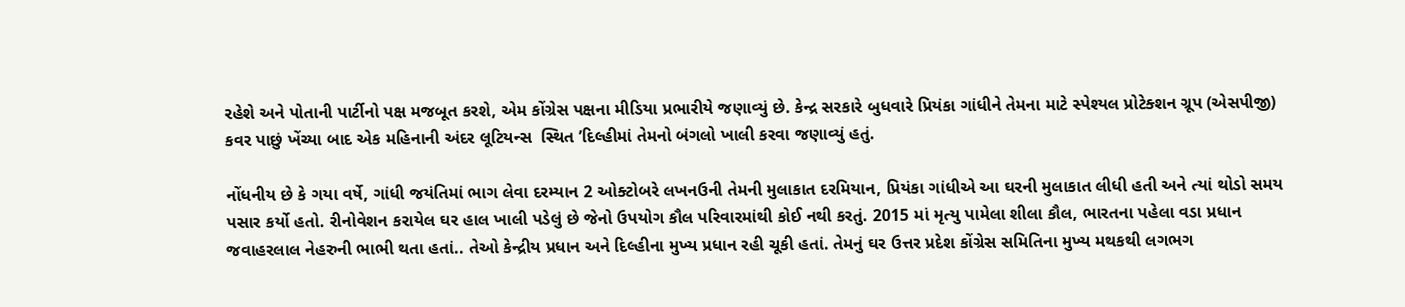રહેશે અને પોતાની પાર્ટીનો પક્ષ મજબૂત કરશે, એમ કોંગ્રેસ પક્ષના મીડિયા પ્રભારીયે જણાવ્યું છે. કેન્દ્ર સરકારે બુધવારે પ્રિયંકા ગાંધીને તેમના માટે સ્પેશ્યલ પ્રોટેક્શન ગ્રૂપ (એસપીજી) કવર પાછું ખેંચ્યા બાદ એક મહિનાની અંદર લૂટિયન્સ  સ્થિત ’દિલ્હીમાં તેમનો બંગલો ખાલી કરવા જણાવ્યું હતું.

નોંધનીય છે કે ગયા વર્ષે, ગાંધી જયંતિમાં ભાગ લેવા દરમ્યાન 2 ઓક્ટોબરે લખનઉની તેમની મુલાકાત દરમિયાન, પ્રિયંકા ગાંધીએ આ ઘરની મુલાકાત લીધી હતી અને ત્યાં થોડો સમય પસાર કર્યો હતો. રીનોવેશન કરાયેલ ઘર હાલ ખાલી પડેલું છે જેનો ઉપયોગ કૌલ પરિવારમાંથી કોઈ નથી કરતું. 2015 માં મૃત્યુ પામેલા શીલા કૌલ, ભારતના પહેલા વડા પ્રધાન જવાહરલાલ નેહરુની ભાભી થતા હતાં.. તેઓ કેન્દ્રીય પ્રધાન અને દિલ્હીના મુખ્ય પ્રધાન રહી ચૂકી હતાં. તેમનું ઘર ઉત્તર પ્રદેશ કોંગ્રેસ સમિતિના મુખ્ય મથકથી લગભગ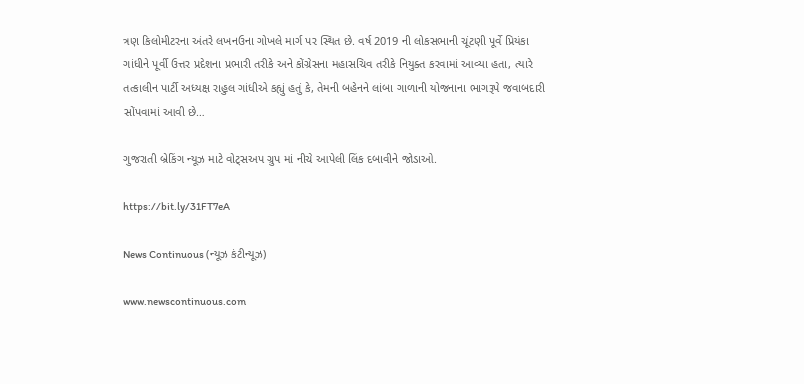ત્રણ કિલોમીટરના અંતરે લખનઉના ગોખલે માર્ગ પર સ્થિત છે. વર્ષ 2019 ની લોકસભાની ચૂંટણી પૂર્વે પ્રિયંકા ગાંધીને પૂર્વી ઉત્તર પ્રદેશના પ્રભારી તરીકે અને કોંગ્રેસના મહાસચિવ તરીકે નિયુક્ત કરવામાં આવ્યા હતા, ત્યારે તત્કાલીન પાર્ટી અધ્યક્ષ રાહુલ ગાંધીએ કહ્યું હતું કે, તેમની બહેનને લાંબા ગાળાની યોજનાના ભાગરૂપે જવાબદારી સોંપવામાં આવી છે…

ગુજરાતી બ્રેકિંગ ન્યૂઝ માટે વોટ્સઅપ ગ્રુપ માં નીચે આપેલી લિંક દબાવીને જોડાઓ.

https://bit.ly/31FT7eA

News Continuous (ન્યૂઝ કંટીન્યૂઝ)

www.newscontinuous.com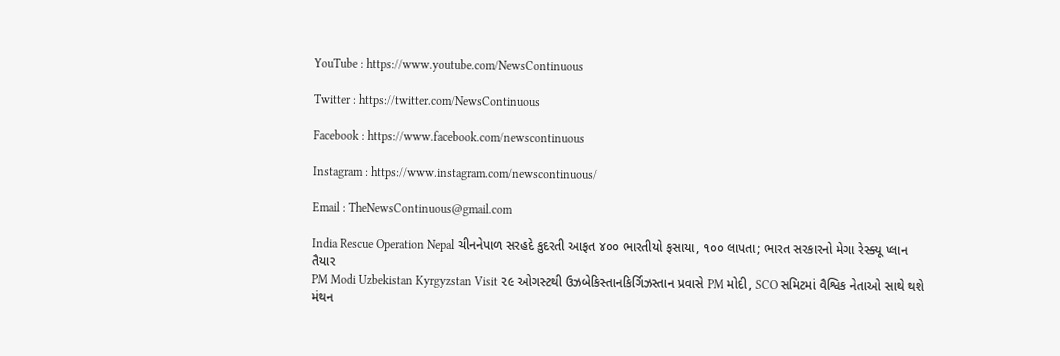YouTube : https://www.youtube.com/NewsContinuous

Twitter : https://twitter.com/NewsContinuous

Facebook : https://www.facebook.com/newscontinuous

Instagram : https://www.instagram.com/newscontinuous/

Email : TheNewsContinuous@gmail.com

India Rescue Operation Nepal ચીનનેપાળ સરહદે કુદરતી આફત ૪૦૦ ભારતીયો ફસાયા, ૧૦૦ લાપતા; ભારત સરકારનો મેગા રેસ્ક્યૂ પ્લાન તૈયાર
PM Modi Uzbekistan Kyrgyzstan Visit ૨૯ ઓગસ્ટથી ઉઝબેકિસ્તાનકિર્ગિઝસ્તાન પ્રવાસે PM મોદી, SCO સમિટમાં વૈશ્વિક નેતાઓ સાથે થશે મંથન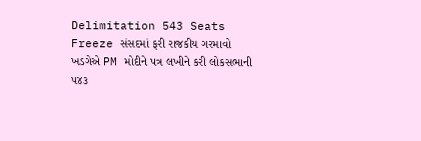Delimitation 543 Seats Freeze સંસદમાં ફરી રાજકીય ગરમાવો ખડગેએ PM મોદીને પત્ર લખીને કરી લોકસભાની ૫૪૩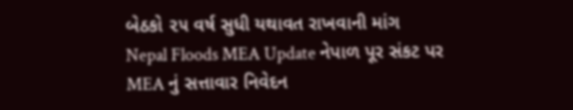બેઠકો ૨૫ વર્ષ સુધી યથાવત રાખવાની માંગ
Nepal Floods MEA Update નેપાળ પૂર સંકટ પર MEA નું સત્તાવાર નિવેદન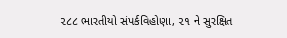૨૮૮ ભારતીયો સંપર્કવિહોણા, ૨૧ ને સુરક્ષિત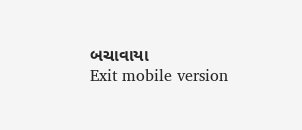બચાવાયા
Exit mobile version